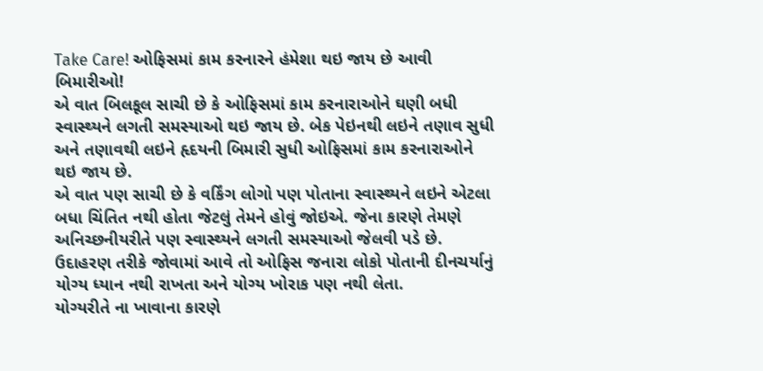Take Care! ઓફિસમાં કામ કરનારને હંમેશા થઇ જાય છે આવી બિમારીઓ!
એ વાત બિલકૂલ સાચી છે કે ઓફિસમાં કામ કરનારાઓને ઘણી બધી સ્વાસ્થ્યને લગતી સમસ્યાઓ થઇ જાય છે. બેક પેઇનથી લઇને તણાવ સુધી અને તણાવથી લઇને હૃદયની બિમારી સુધી ઓફિસમાં કામ કરનારાઓને થઇ જાય છે.
એ વાત પણ સાચી છે કે વર્કિંગ લોગો પણ પોતાના સ્વાસ્થ્યને લઇને એટલા બધા ચિંતિત નથી હોતા જેટલું તેમને હોવું જોઇએ. જેના કારણે તેમણે અનિચ્છનીયરીતે પણ સ્વાસ્થ્યને લગતી સમસ્યાઓ જેલવી પડે છે. ઉદાહરણ તરીકે જોવામાં આવે તો ઓફિસ જનારા લોકો પોતાની દીનચર્યાનું યોગ્ય ધ્યાન નથી રાખતા અને યોગ્ય ખોરાક પણ નથી લેતા.
યોગ્યરીતે ના ખાવાના કારણે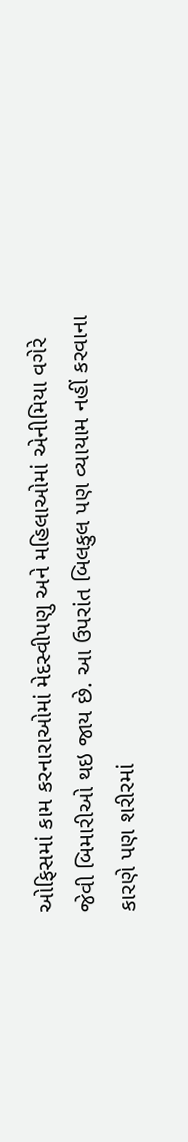ઓફિસમાં કામ કરનારાઓમાં મેદસ્વીપણુ અને મહિલાઓમાં એનીમિયા વગેરે જેવી બિમારીઓ થઇ જાય છે. આ ઉપરાંત બિલકુલ પણ વ્યાયામ નહીં કરવાના કારણે પણ શરીરમાં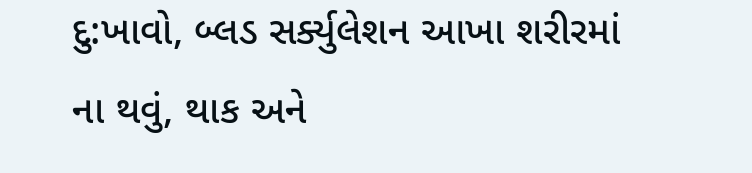દુ:ખાવો, બ્લડ સર્ક્યુલેશન આખા શરીરમાં ના થવું, થાક અને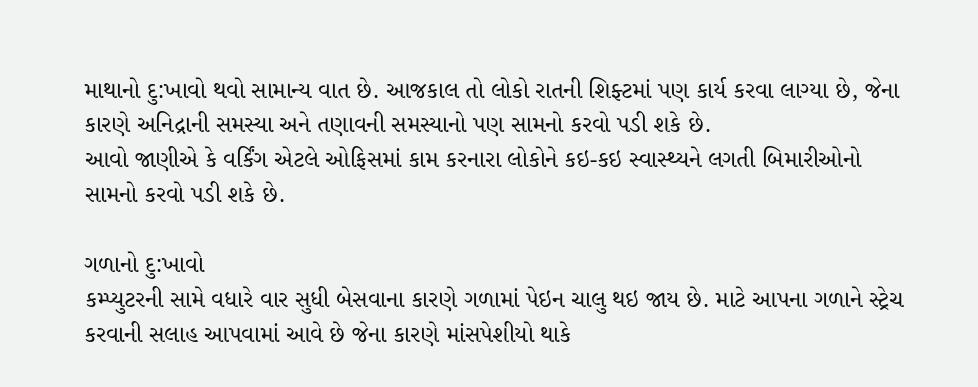માથાનો દુ:ખાવો થવો સામાન્ય વાત છે. આજકાલ તો લોકો રાતની શિફ્ટમાં પણ કાર્ય કરવા લાગ્યા છે, જેના કારણે અનિદ્રાની સમસ્યા અને તણાવની સમસ્યાનો પણ સામનો કરવો પડી શકે છે.
આવો જાણીએ કે વર્કિંગ એટલે ઓફિસમાં કામ કરનારા લોકોને કઇ-કઇ સ્વાસ્થ્યને લગતી બિમારીઓનો સામનો કરવો પડી શકે છે.

ગળાનો દુ:ખાવો
કમ્પ્યુટરની સામે વધારે વાર સુધી બેસવાના કારણે ગળામાં પેઇન ચાલુ થઇ જાય છે. માટે આપના ગળાને સ્ટ્રેચ કરવાની સલાહ આપવામાં આવે છે જેના કારણે માંસપેશીયો થાકે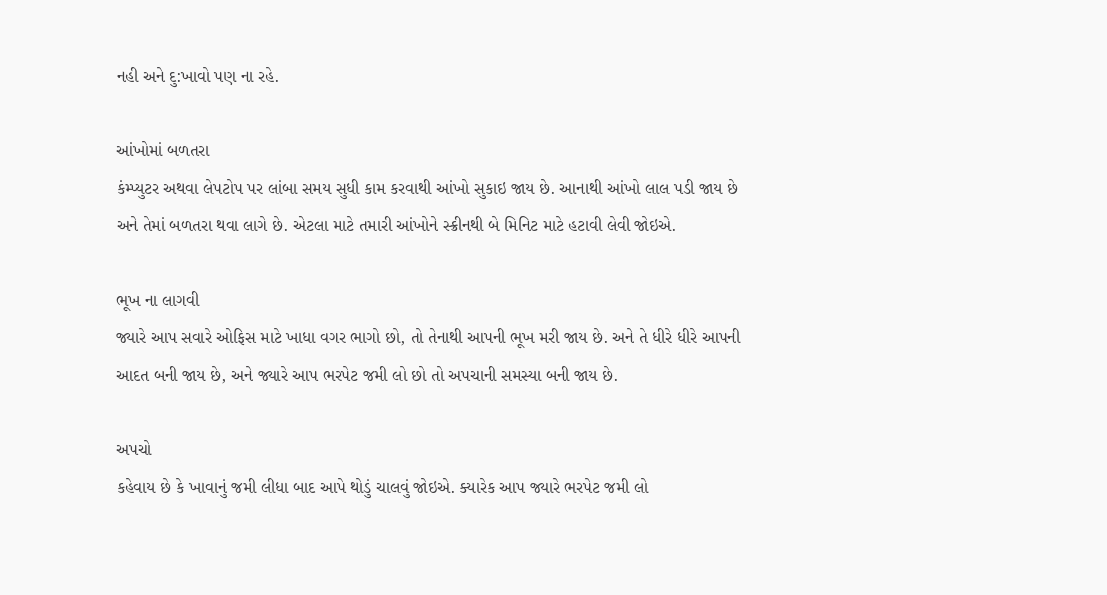નહી અને દુ:ખાવો પણ ના રહે.

આંખોમાં બળતરા
કંમ્પ્યુટર અથવા લેપટોપ પર લાંબા સમય સુધી કામ કરવાથી આંખો સુકાઇ જાય છે. આનાથી આંખો લાલ પડી જાય છે અને તેમાં બળતરા થવા લાગે છે. એટલા માટે તમારી આંખોને સ્ક્રીનથી બે મિનિટ માટે હટાવી લેવી જોઇએ.

ભૂખ ના લાગવી
જ્યારે આપ સવારે ઓફિસ માટે ખાધા વગર ભાગો છો, તો તેનાથી આપની ભૂખ મરી જાય છે. અને તે ધીરે ધીરે આપની આદત બની જાય છે, અને જ્યારે આપ ભરપેટ જમી લો છો તો અપચાની સમસ્યા બની જાય છે.

અપચો
કહેવાય છે કે ખાવાનું જમી લીધા બાદ આપે થોડું ચાલવું જોઇએ. ક્યારેક આપ જ્યારે ભરપેટ જમી લો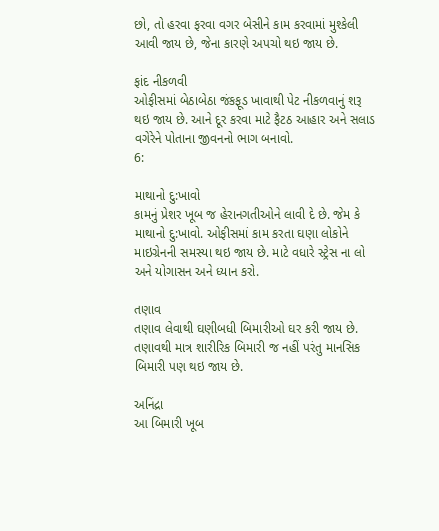છો, તો હરવા ફરવા વગર બેસીને કામ કરવામાં મુશ્કેલી આવી જાય છે, જેના કારણે અપચો થઇ જાય છે.

ફાંદ નીકળવી
ઓફીસમાં બેઠાબેઠા જંકફૂડ ખાવાથી પેટ નીકળવાનું શરૂ થઇ જાય છે. આને દૂર કરવા માટે ફૈટઠ આહાર અને સલાડ વગેરેને પોતાના જીવનનો ભાગ બનાવો.
6:

માથાનો દુ:ખાવો
કામનું પ્રેશર ખૂબ જ હેરાનગતીઓને લાવી દે છે. જેમ કે માથાનો દુ:ખાવો. ઓફીસમાં કામ કરતા ઘણા લોકોને માઇગ્રેનની સમસ્યા થઇ જાય છે. માટે વધારે સ્ટ્રેસ ના લો અને યોગાસન અને ધ્યાન કરો.

તણાવ
તણાવ લેવાથી ઘણીબધી બિમારીઓ ઘર કરી જાય છે. તણાવથી માત્ર શારીરિક બિમારી જ નહીં પરંતુ માનસિક બિમારી પણ થઇ જાય છે.

અનિંદ્રા
આ બિમારી ખૂબ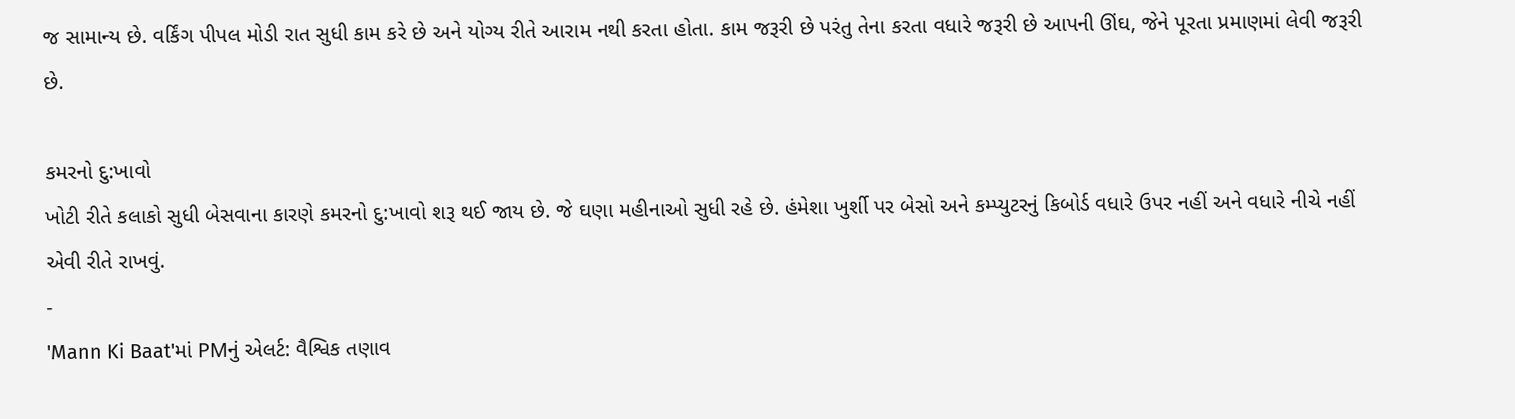જ સામાન્ય છે. વર્કિંગ પીપલ મોડી રાત સુધી કામ કરે છે અને યોગ્ય રીતે આરામ નથી કરતા હોતા. કામ જરૂરી છે પરંતુ તેના કરતા વધારે જરૂરી છે આપની ઊંઘ, જેને પૂરતા પ્રમાણમાં લેવી જરૂરી છે.

કમરનો દુ:ખાવો
ખોટી રીતે કલાકો સુધી બેસવાના કારણે કમરનો દુ:ખાવો શરૂ થઈ જાય છે. જે ઘણા મહીનાઓ સુધી રહે છે. હંમેશા ખુર્શી પર બેસો અને કમ્પ્યુટરનું કિબોર્ડ વધારે ઉપર નહીં અને વધારે નીચે નહીં એવી રીતે રાખવું.
-
'Mann Ki Baat'માં PMનું એલર્ટ: વૈશ્વિક તણાવ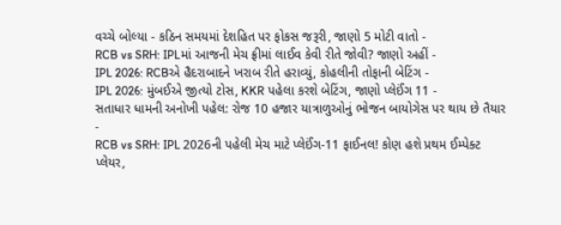વચ્ચે બોલ્યા - કઠિન સમયમાં દેશહિત પર ફોકસ જરૂરી, જાણો 5 મોટી વાતો -
RCB vs SRH: IPLમાં આજની મેચ ફ્રીમાં લાઈવ કેવી રીતે જોવી? જાણો અહીં -
IPL 2026: RCBએ હૈદરાબાદને ખરાબ રીતે હરાવ્યું, કોહલીની તોફાની બેટિંગ -
IPL 2026: મુંબઈએ જીત્યો ટોસ, KKR પહેલા કરશે બેટિંગ, જાણો પ્લેઈંગ 11 -
સતાધાર ધામની અનોખી પહેલ: રોજ 10 હજાર યાત્રાળુઓનું ભોજન બાયોગેસ પર થાય છે તૈયાર -
RCB vs SRH: IPL 2026ની પહેલી મેચ માટે પ્લેઈંગ-11 ફાઈનલ! કોણ હશે પ્રથમ ઈમ્પેક્ટ પ્લેયર,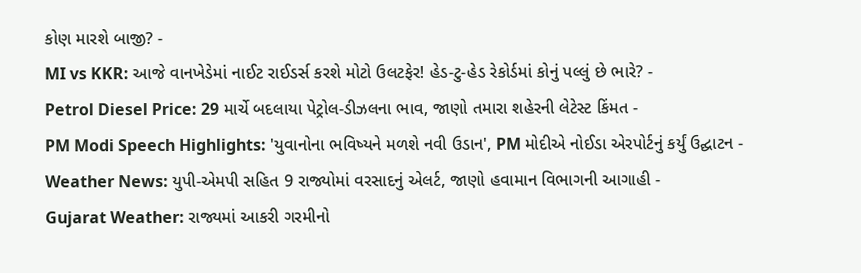કોણ મારશે બાજી? -
MI vs KKR: આજે વાનખેડેમાં નાઈટ રાઈડર્સ કરશે મોટો ઉલટફેર! હેડ-ટુ-હેડ રેકોર્ડમાં કોનું પલ્લું છે ભારે? -
Petrol Diesel Price: 29 માર્ચે બદલાયા પેટ્રોલ-ડીઝલના ભાવ, જાણો તમારા શહેરની લેટેસ્ટ કિંમત -
PM Modi Speech Highlights: 'યુવાનોના ભવિષ્યને મળશે નવી ઉડાન', PM મોદીએ નોઈડા એરપોર્ટનું કર્યું ઉદ્ઘાટન -
Weather News: યુપી-એમપી સહિત 9 રાજ્યોમાં વરસાદનું એલર્ટ, જાણો હવામાન વિભાગની આગાહી -
Gujarat Weather: રાજ્યમાં આકરી ગરમીનો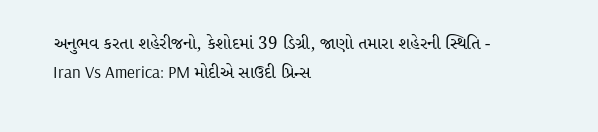અનુભવ કરતા શહેરીજનો, કેશોદમાં 39 ડિગ્રી, જાણો તમારા શહેરની સ્થિતિ -
Iran Vs America: PM મોદીએ સાઉદી પ્રિન્સ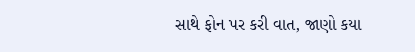સાથે ફોન પર કરી વાત, જાણો કયા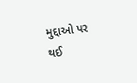મુદ્દાઓ પર થઈ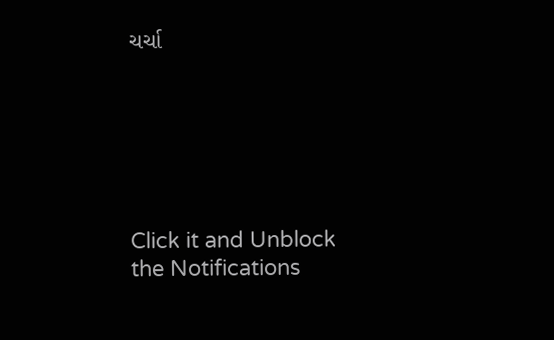ચર્ચા






Click it and Unblock the Notifications